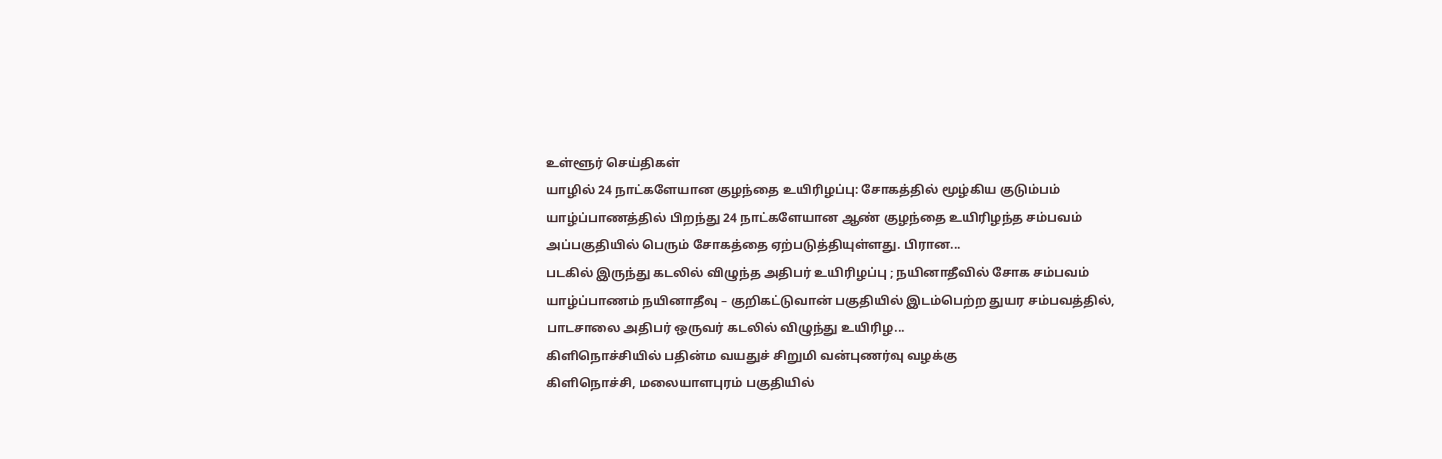உள்ளூர் செய்திகள்
யாழில் 24 நாட்களேயான குழந்தை உயிரிழப்பு: சோகத்தில் மூழ்கிய குடும்பம்
யாழ்ப்பாணத்தில் பிறந்து 24 நாட்களேயான ஆண் குழந்தை உயிரிழந்த சம்பவம் அப்பகுதியில் பெரும் சோகத்தை ஏற்படுத்தியுள்ளது. பிரான...
படகில் இருந்து கடலில் விழுந்த அதிபர் உயிரிழப்பு ; நயினாதீவில் சோக சம்பவம்
யாழ்ப்பாணம் நயினாதீவு – குறிகட்டுவான் பகுதியில் இடம்பெற்ற துயர சம்பவத்தில், பாடசாலை அதிபர் ஒருவர் கடலில் விழுந்து உயிரிழ...
கிளிநொச்சியில் பதின்ம வயதுச் சிறுமி வன்புணர்வு வழக்கு
கிளிநொச்சி, மலையாளபுரம் பகுதியில்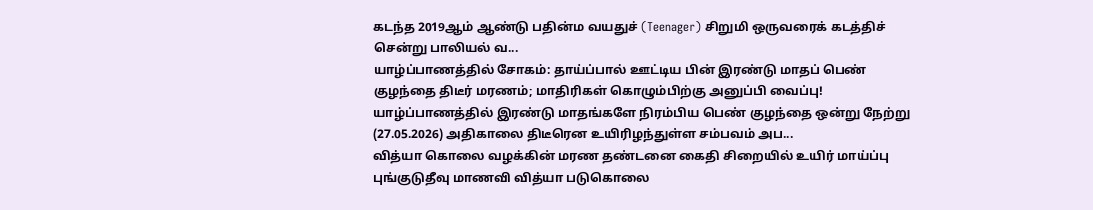கடந்த 2019ஆம் ஆண்டு பதின்ம வயதுச் (Teenager) சிறுமி ஒருவரைக் கடத்திச் சென்று பாலியல் வ...
யாழ்ப்பாணத்தில் சோகம்: தாய்ப்பால் ஊட்டிய பின் இரண்டு மாதப் பெண் குழந்தை திடீர் மரணம்; மாதிரிகள் கொழும்பிற்கு அனுப்பி வைப்பு!
யாழ்ப்பாணத்தில் இரண்டு மாதங்களே நிரம்பிய பெண் குழந்தை ஒன்று நேற்று (27.05.2026) அதிகாலை திடீரென உயிரிழந்துள்ள சம்பவம் அப...
வித்யா கொலை வழக்கின் மரண தண்டனை கைதி சிறையில் உயிர் மாய்ப்பு
புங்குடுதீவு மாணவி வித்யா படுகொலை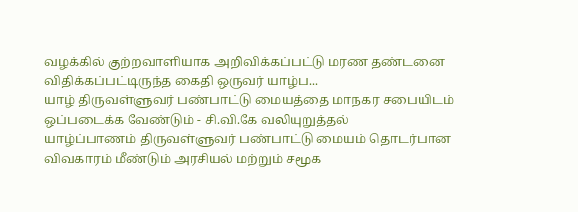வழக்கில் குற்றவாளியாக அறிவிக்கப்பட்டு மரண தண்டனை விதிக்கப்பட்டிருந்த கைதி ஒருவர் யாழ்ப...
யாழ் திருவள்ளுவர் பண்பாட்டு மையத்தை மாநகர சபையிடம் ஒப்படைக்க வேண்டும் - சி.வி.கே வலியுறுத்தல்
யாழ்ப்பாணம் திருவள்ளுவர் பண்பாட்டு மையம் தொடர்பான விவகாரம் மீண்டும் அரசியல் மற்றும் சமூக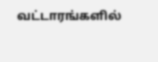வட்டாரங்களில்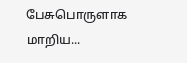பேசுபொருளாக மாறிய...